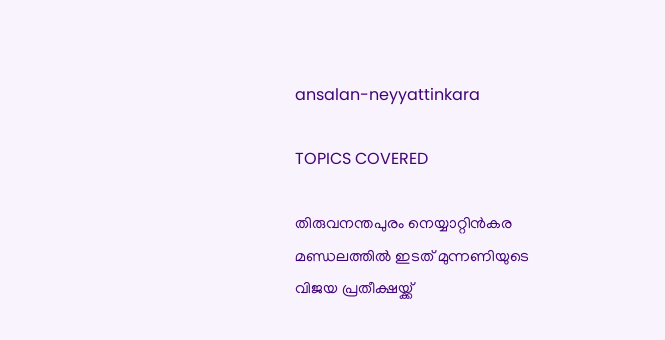ansalan-neyyattinkara

TOPICS COVERED

തിരുവനന്തപുരം നെയ്യാറ്റിന്‍കര മണ്ഡലത്തില്‍ ഇടത് മുന്നണിയുടെ വിജയ പ്രതീക്ഷയ്ക്ക്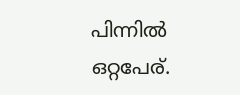പിന്നില്‍ ഒറ്റപേര്.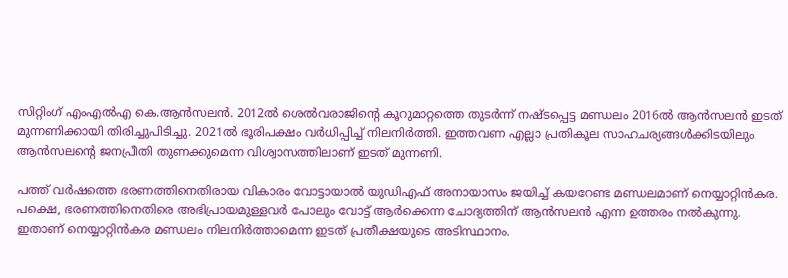സിറ്റിംഗ് എംഎല്‍എ കെ.ആന്‍സലന്‍. 2012ല്‍ ശെല്‍വരാജിന്‍റെ കൂറുമാറ്റത്തെ തുടര്‍ന്ന് നഷ്ടപ്പെട്ട മണ്ഡലം 2016ല്‍ ആന്‍സലന്‍ ഇടത് മുന്നണിക്കായി തിരിച്ചുപിടിച്ചു. 2021ല്‍ ഭൂരിപക്ഷം വര്‍ധിപ്പിച്ച് നിലനിര്‍ത്തി. ഇത്തവണ എല്ലാ പ്രതികൂല സാഹചര്യങ്ങള്‍ക്കിടയിലും ആന്‍സലന്‍റെ ജനപ്രീതി തുണക്കുമെന്ന വിശ്വാസത്തിലാണ് ഇടത് മുന്നണി.

പത്ത് വര്‍ഷത്തെ ഭരണത്തിനെതിരായ വികാരം വോട്ടായാല്‍ യുഡിഎഫ് അനായാസം ജയിച്ച് കയറേണ്ട മണ്ഡലമാണ് നെയ്യാറ്റിന്‍കര. പക്ഷെ, ഭരണത്തിനെതിരെ അഭിപ്രായമുള്ളവര്‍ പോലും വോട്ട് ആര്‍ക്കെന്ന ചോദ്യത്തിന് ആന്‍സലന്‍ എന്ന ഉത്തരം നല്‍കുന്നു. ഇതാണ് നെയ്യാറ്റിന്‍കര മണ്ഡലം നിലനിര്‍ത്താമെന്ന ഇടത് പ്രതീക്ഷയുടെ അടിസ്ഥാനം.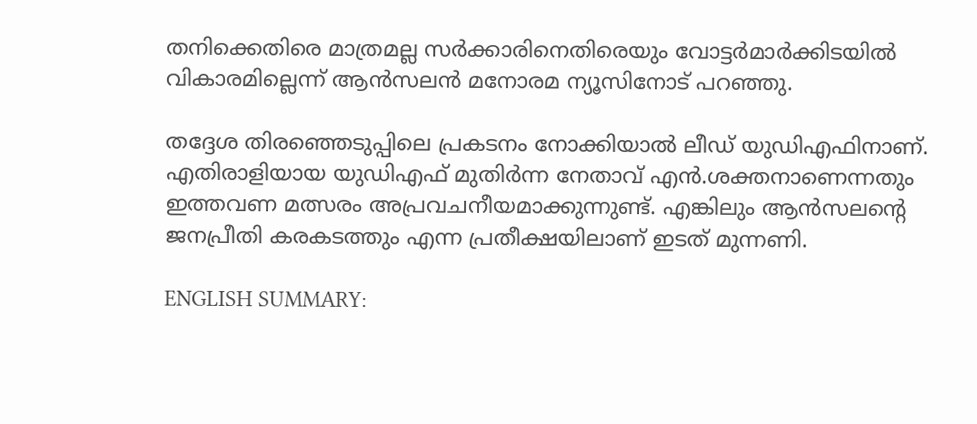തനിക്കെതിരെ മാത്രമല്ല സര്‍ക്കാരിനെതിരെയും വോട്ടര്‍മാര്‍ക്കിടയില്‍ വികാരമില്ലെന്ന് ആന്‍സലന്‍ മനോരമ ന്യൂസിനോട് പറഞ്ഞു.

തദ്ദേശ തിരഞ്ഞെടുപ്പിലെ പ്രകടനം നോക്കിയാല്‍ ലീഡ് യുഡിഎഫിനാണ്. എതിരാളിയായ യുഡിഎഫ് മുതിര്‍ന്ന നേതാവ് എന്‍.ശക്തനാണെന്നതും ഇത്തവണ മത്സരം അപ്രവചനീയമാക്കുന്നുണ്ട്. എങ്കിലും ആന്‍സലന്‍റെ ജനപ്രീതി കരകടത്തും എന്ന പ്രതീക്ഷയിലാണ് ഇടത് മുന്നണി.

ENGLISH SUMMARY: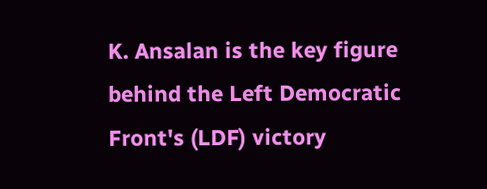K. Ansalan is the key figure behind the Left Democratic Front's (LDF) victory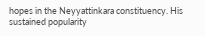hopes in the Neyyattinkara constituency. His sustained popularity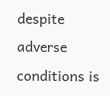despite adverse conditions is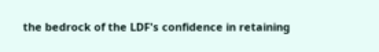the bedrock of the LDF's confidence in retaining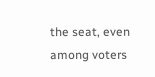the seat, even among voters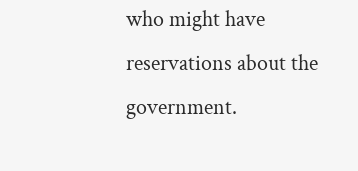who might have reservations about the government.